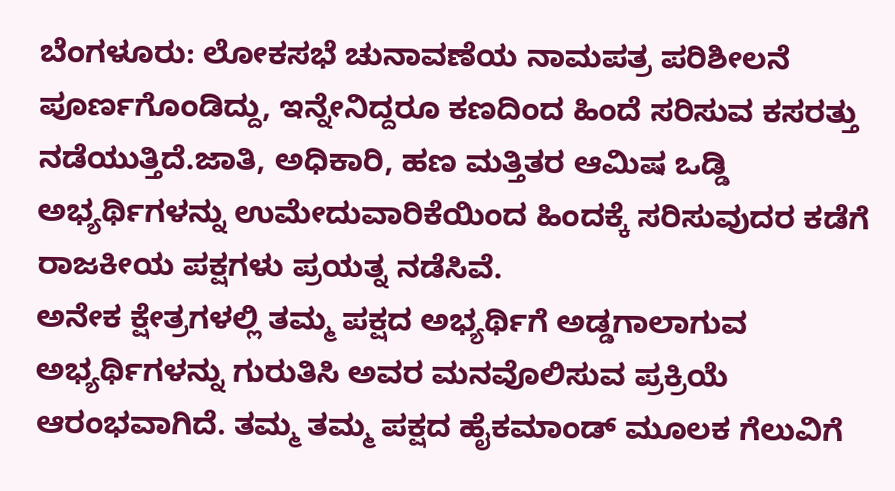ಬೆಂಗಳೂರು: ಲೋಕಸಭೆ ಚುನಾವಣೆಯ ನಾಮಪತ್ರ ಪರಿಶೀಲನೆ ಪೂರ್ಣಗೊಂಡಿದ್ದು, ಇನ್ನೇನಿದ್ದರೂ ಕಣದಿಂದ ಹಿಂದೆ ಸರಿಸುವ ಕಸರತ್ತು ನಡೆಯುತ್ತಿದೆ.ಜಾತಿ, ಅಧಿಕಾರಿ, ಹಣ ಮತ್ತಿತರ ಆಮಿಷ ಒಡ್ಡಿ ಅಭ್ಯರ್ಥಿಗಳನ್ನು ಉಮೇದುವಾರಿಕೆಯಿಂದ ಹಿಂದಕ್ಕೆ ಸರಿಸುವುದರ ಕಡೆಗೆ ರಾಜಕೀಯ ಪಕ್ಷಗಳು ಪ್ರಯತ್ನ ನಡೆಸಿವೆ.
ಅನೇಕ ಕ್ಷೇತ್ರಗಳಲ್ಲಿ ತಮ್ಮ ಪಕ್ಷದ ಅಭ್ಯರ್ಥಿಗೆ ಅಡ್ಡಗಾಲಾಗುವ ಅಭ್ಯರ್ಥಿಗಳನ್ನು ಗುರುತಿಸಿ ಅವರ ಮನವೊಲಿಸುವ ಪ್ರಕ್ರಿಯೆ ಆರಂಭವಾಗಿದೆ. ತಮ್ಮ ತಮ್ಮ ಪಕ್ಷದ ಹೈಕಮಾಂಡ್ ಮೂಲಕ ಗೆಲುವಿಗೆ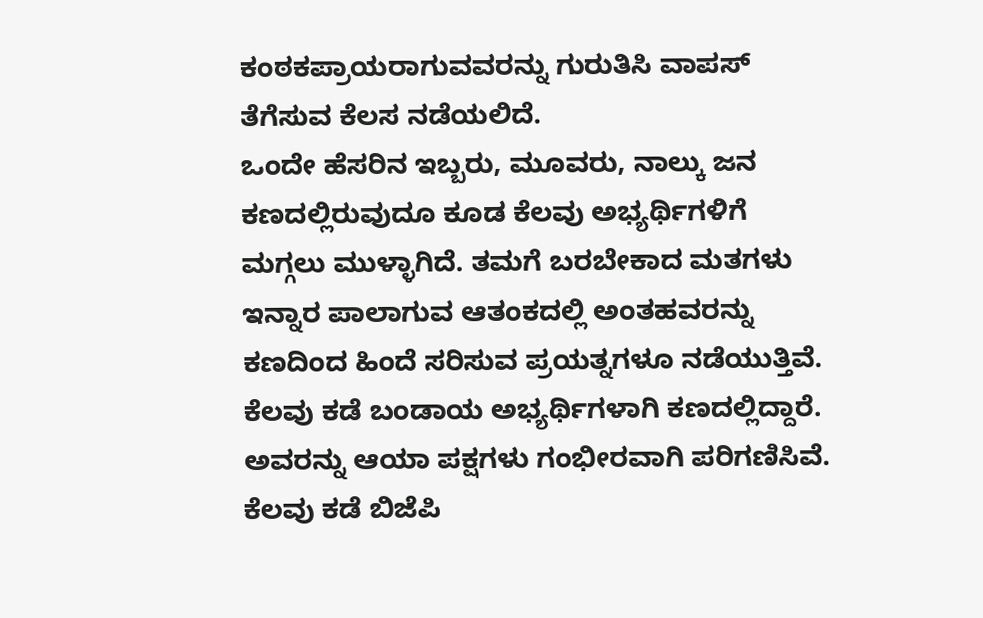ಕಂಠಕಪ್ರಾಯರಾಗುವವರನ್ನು ಗುರುತಿಸಿ ವಾಪಸ್ ತೆಗೆಸುವ ಕೆಲಸ ನಡೆಯಲಿದೆ.
ಒಂದೇ ಹೆಸರಿನ ಇಬ್ಬರು, ಮೂವರು, ನಾಲ್ಕು ಜನ ಕಣದಲ್ಲಿರುವುದೂ ಕೂಡ ಕೆಲವು ಅಭ್ಯರ್ಥಿಗಳಿಗೆ ಮಗ್ಗಲು ಮುಳ್ಳಾಗಿದೆ. ತಮಗೆ ಬರಬೇಕಾದ ಮತಗಳು ಇನ್ನಾರ ಪಾಲಾಗುವ ಆತಂಕದಲ್ಲಿ ಅಂತಹವರನ್ನು ಕಣದಿಂದ ಹಿಂದೆ ಸರಿಸುವ ಪ್ರಯತ್ನಗಳೂ ನಡೆಯುತ್ತಿವೆ.
ಕೆಲವು ಕಡೆ ಬಂಡಾಯ ಅಭ್ಯರ್ಥಿಗಳಾಗಿ ಕಣದಲ್ಲಿದ್ದಾರೆ. ಅವರನ್ನು ಆಯಾ ಪಕ್ಷಗಳು ಗಂಭೀರವಾಗಿ ಪರಿಗಣಿಸಿವೆ. ಕೆಲವು ಕಡೆ ಬಿಜೆಪಿ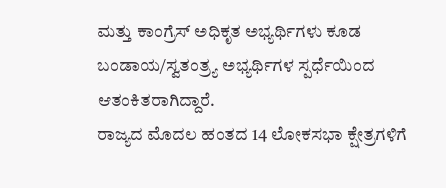ಮತ್ತು ಕಾಂಗ್ರೆಸ್ ಅಧಿಕೃತ ಅಭ್ಯರ್ಥಿಗಳು ಕೂಡ ಬಂಡಾಯ/ಸ್ವತಂತ್ರ್ಯ ಅಭ್ಯರ್ಥಿಗಳ ಸ್ಪರ್ಧೆಯಿಂದ ಆತಂಕಿತರಾಗಿದ್ದಾರೆ.
ರಾಜ್ಯದ ಮೊದಲ ಹಂತದ 14 ಲೋಕಸಭಾ ಕ್ಷೇತ್ರಗಳಿಗೆ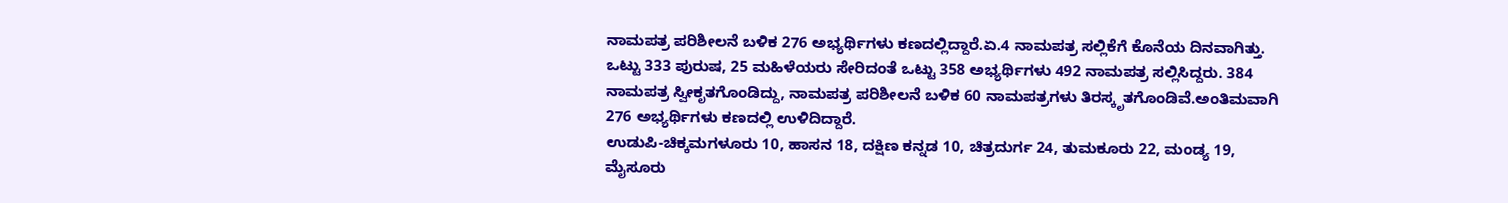ನಾಮಪತ್ರ ಪರಿಶೀಲನೆ ಬಳಿಕ 276 ಅಭ್ಯರ್ಥಿಗಳು ಕಣದಲ್ಲಿದ್ದಾರೆ.ಏ.4 ನಾಮಪತ್ರ ಸಲ್ಲಿಕೆಗೆ ಕೊನೆಯ ದಿನವಾಗಿತ್ತು. ಒಟ್ಟು 333 ಪುರುಷ, 25 ಮಹಿಳೆಯರು ಸೇರಿದಂತೆ ಒಟ್ಟು 358 ಅಭ್ಯರ್ಥಿಗಳು 492 ನಾಮಪತ್ರ ಸಲ್ಲಿಸಿದ್ದರು. 384 ನಾಮಪತ್ರ ಸ್ವೀಕೃತಗೊಂಡಿದ್ದು, ನಾಮಪತ್ರ ಪರಿಶೀಲನೆ ಬಳಿಕ 60 ನಾಮಪತ್ರಗಳು ತಿರಸ್ಕೃತಗೊಂಡಿವೆ.ಅಂತಿಮವಾಗಿ 276 ಅಭ್ಯರ್ಥಿಗಳು ಕಣದಲ್ಲಿ ಉಳಿದಿದ್ದಾರೆ.
ಉಡುಪಿ-ಚಿಕ್ಕಮಗಳೂರು 10, ಹಾಸನ 18, ದಕ್ಷಿಣ ಕನ್ನಡ 10, ಚಿತ್ರದುರ್ಗ 24, ತುಮಕೂರು 22, ಮಂಡ್ಯ 19, ಮೈಸೂರು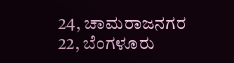24, ಚಾಮರಾಜನಗರ 22, ಬೆಂಗಳೂರು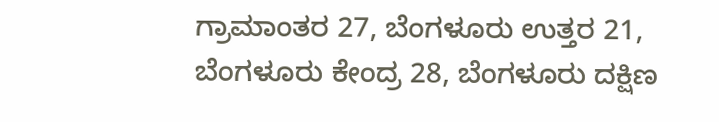ಗ್ರಾಮಾಂತರ 27, ಬೆಂಗಳೂರು ಉತ್ತರ 21, ಬೆಂಗಳೂರು ಕೇಂದ್ರ 28, ಬೆಂಗಳೂರು ದಕ್ಷಿಣ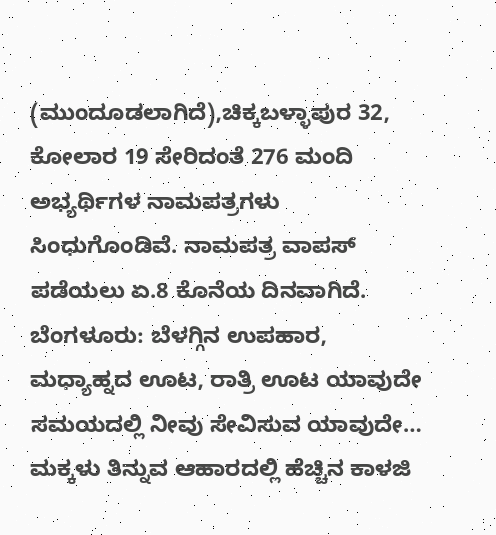(ಮುಂದೂಡಲಾಗಿದೆ),ಚಿಕ್ಕಬಳ್ಳಾಪುರ 32, ಕೋಲಾರ 19 ಸೇರಿದಂತೆ 276 ಮಂದಿ ಅಭ್ಯರ್ಥಿಗಳ ನಾಮಪತ್ರಗಳು ಸಿಂಧುಗೊಂಡಿವೆ. ನಾಮಪತ್ರ ವಾಪಸ್ ಪಡೆಯಲು ಏ.8 ಕೊನೆಯ ದಿನವಾಗಿದೆ.
ಬೆಂಗಳೂರು: ಬೆಳಗ್ಗಿನ ಉಪಹಾರ, ಮಧ್ಯಾಹ್ನದ ಊಟ, ರಾತ್ರಿ ಊಟ ಯಾವುದೇ ಸಮಯದಲ್ಲಿ ನೀವು ಸೇವಿಸುವ ಯಾವುದೇ…
ಮಕ್ಕಳು ತಿನ್ನುವ ಆಹಾರದಲ್ಲಿ ಹೆಚ್ಚಿನ ಕಾಳಜಿ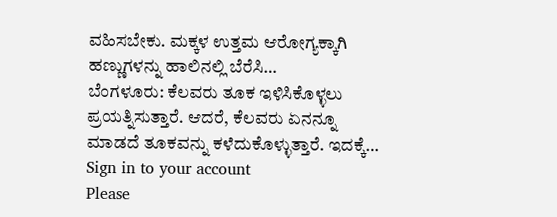ವಹಿಸಬೇಕು. ಮಕ್ಕಳ ಉತ್ತಮ ಆರೋಗ್ಯಕ್ಕಾಗಿ ಹಣ್ಣುಗಳನ್ನು ಹಾಲಿನಲ್ಲಿ ಬೆರೆಸಿ…
ಬೆಂಗಳೂರು: ಕೆಲವರು ತೂಕ ಇಳಿಸಿಕೊಳ್ಳಲು ಪ್ರಯತ್ನಿಸುತ್ತಾರೆ. ಆದರೆ, ಕೆಲವರು ಏನನ್ನೂ ಮಾಡದೆ ತೂಕವನ್ನು ಕಳೆದುಕೊಳ್ಳುತ್ತಾರೆ. ಇದಕ್ಕೆ…
Sign in to your account
Please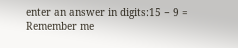enter an answer in digits:15 − 9 =
Remember me